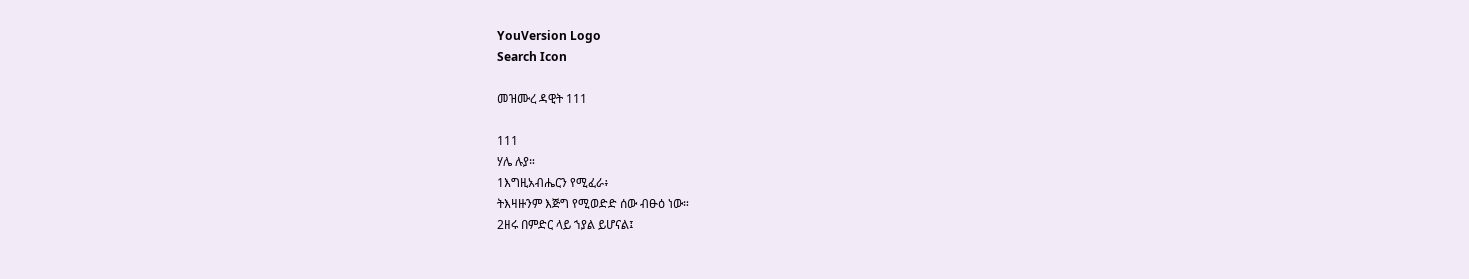YouVersion Logo
Search Icon

መዝሙረ ዳዊት 111

111
ሃሌ ሉያ።
1እግዚአብሔርን የሚፈራ፥
ትእዛዙንም እጅግ የሚወድድ ሰው ብፁዕ ነው።
2ዘሩ በምድር ላይ ኀያል ይሆናል፤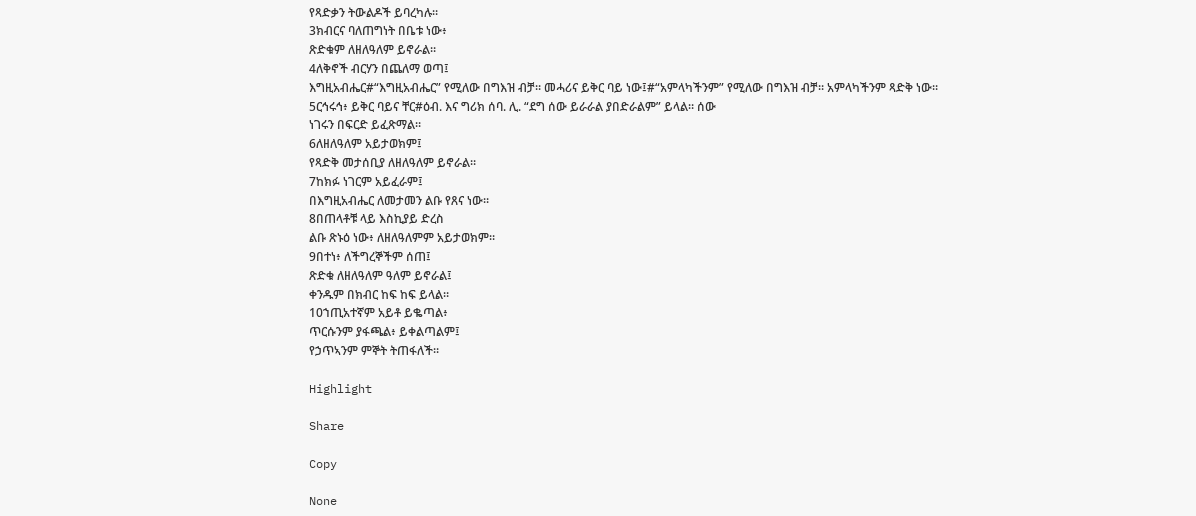የጻድቃን ትውልዶች ይባረካሉ።
3ክብርና ባለጠግነት በቤቱ ነው፥
ጽድቁም ለዘለዓለም ይኖራል።
4ለቅኖች ብርሃን በጨለማ ወጣ፤
እግዚአብሔር#“እግዚአብሔር” የሚለው በግእዝ ብቻ። መሓሪና ይቅር ባይ ነው፤#“አምላካችንም” የሚለው በግእዝ ብቻ። አምላካችንም ጻድቅ ነው።
5ርኅሩኅ፥ ይቅር ባይና ቸር#ዕብ. እና ግሪክ ሰባ. ሊ. “ደግ ሰው ይራራል ያበድራልም” ይላል። ሰው
ነገሩን በፍርድ ይፈጽማል።
6ለዘለዓለም አይታወክም፤
የጻድቅ መታሰቢያ ለዘለዓለም ይኖራል።
7ከክፉ ነገርም አይፈራም፤
በእግዚአብሔር ለመታመን ልቡ የጸና ነው።
8በጠላቶቹ ላይ እስኪያይ ድረስ
ልቡ ጽኑዕ ነው፥ ለዘለዓለምም አይታወክም።
9በተነ፥ ለችግረኞችም ሰጠ፤
ጽድቁ ለዘለዓለም ዓለም ይኖራል፤
ቀንዱም በክብር ከፍ ከፍ ይላል።
10ኀጢአተኛም አይቶ ይቈጣል፥
ጥርሱንም ያፋጫል፥ ይቀልጣልም፤
የኃጥኣንም ምኞት ትጠፋለች።

Highlight

Share

Copy

None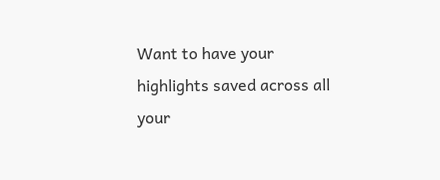Want to have your highlights saved across all your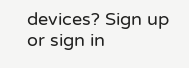devices? Sign up or sign in